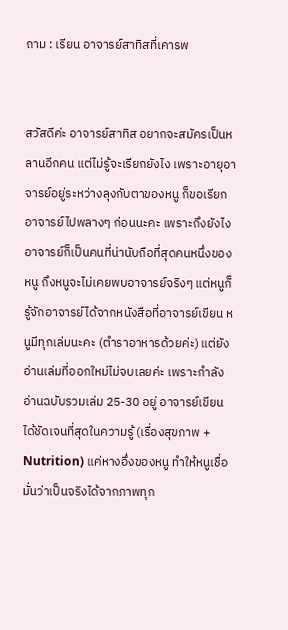ถาม : เรียน อาจารย์สาทิสที่เคารพ


สวัสดีค่ะ อาจารย์สาทิส อยากจะสมัครเป็นหลานอีกคน แต่ไม่รู้จะเรียกยังไง เพราะอายุอาจารย์อยู่ระหว่างลุงกับตาของหนู ก็ขอเรียกอาจารย์ไปพลางๆ ก่อนนะคะ เพราะถึงยังไงอาจารย์ก็เป็นคนที่น่านับถือที่สุดคนหนึ่งของหนู ถึงหนูจะไม่เคยพบอาจารย์จริงๆ แต่หนูก็รู้จักอาจารย์ได้จากหนังสือที่อาจารย์เขียน หนูมีทุกเล่มนะคะ (ตำราอาหารด้วยค่ะ) แต่ยังอ่านเล่มที่ออกใหม่ไม่จบเลยค่ะ เพราะกำลังอ่านฉบับรวมเล่ม 25-30 อยู่ อาจารย์เขียนได้ชัดเจนที่สุดในความรู้ (เรื่องสุขภาพ + Nutrition) แค่หางอึ่งของหนู ทำให้หนูเชื่อมั่นว่าเป็นจริงได้จากภาพทุก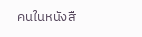คนในหนังสื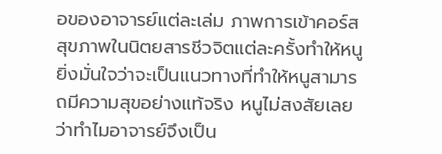อของอาจารย์แต่ละเล่ม ภาพการเข้าคอร์สสุขภาพในนิตยสารชีวจิตแต่ละครั้งทำให้หนูยิ่งมั่นใจว่าจะเป็นแนวทางที่ทำให้หนูสามารถมีความสุขอย่างแท้จริง หนูไม่สงสัยเลยว่าทำไมอาจารย์จึงเป็น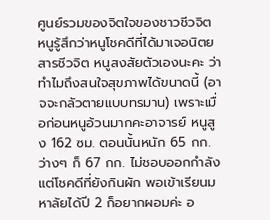ศูนย์รวมของจิตใจของชาวชีวจิต หนูรู้สึกว่าหนูโชคดีที่ได้มาเจอนิตยสารชีวจิต หนูสงสัยตัวเองนะคะ ว่าทำไมถึงสนใจสุขภาพได้ขนาดนี้ (อาจจะกลัวตายแบบทรมาน) เพราะเมื่อก่อนหนูอ้วนมากคะอาจารย์ หนูสูง 162 ซม. ตอนนั้นหนัก 65 กก. ว่างๆ ก็ 67 กก. ไม่ชอบออกกำลัง แต่โชคดีที่ยังกินผัก พอเข้าเรียนมหาลัยได้ปี 2 ก็อยากผอมค่ะ อ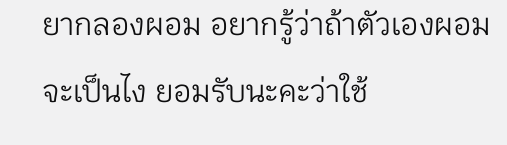ยากลองผอม อยากรู้ว่าถ้าตัวเองผอมจะเป็นไง ยอมรับนะคะว่าใช้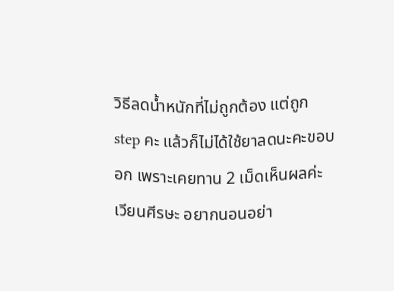วิธีลดน้ำหนักที่ไม่ถูกต้อง แต่ถูก step คะ แล้วก็ไม่ได้ใช้ยาลดนะคะขอบอก เพราะเคยทาน 2 เม็ดเห็นผลค่ะ เวียนศีรษะ อยากนอนอย่า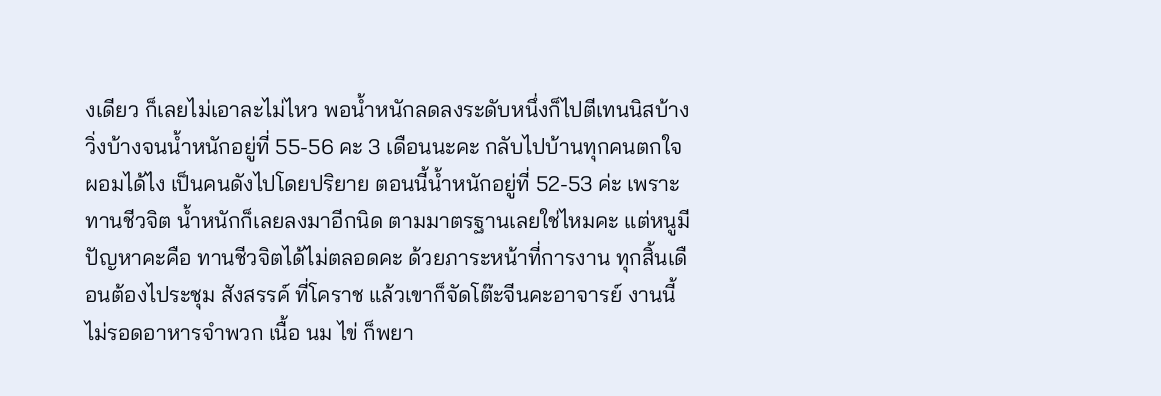งเดียว ก็เลยไม่เอาละไม่ไหว พอน้ำหนักลดลงระดับหนึ่งก็ไปตีเทนนิสบ้าง วิ่งบ้างจนน้ำหนักอยู่ที่ 55-56 คะ 3 เดือนนะคะ กลับไปบ้านทุกคนตกใจ ผอมได้ไง เป็นคนดังไปโดยปริยาย ตอนนี้น้ำหนักอยู่ที่ 52-53 ค่ะ เพราะทานชีวจิต น้ำหนักก็เลยลงมาอีกนิด ตามมาตรฐานเลยใช่ไหมคะ แต่หนูมีปัญหาคะคือ ทานชีวจิตได้ไม่ตลอดคะ ด้วยภาระหน้าที่การงาน ทุกสิ้นเดือนต้องไประชุม สังสรรค์ ที่โคราช แล้วเขาก็จัดโต๊ะจีนคะอาจารย์ งานนี้ไม่รอดอาหารจำพวก เนื้อ นม ไข่ ก็พยา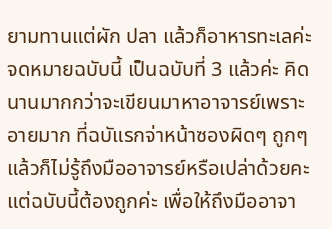ยามทานแต่ผัก ปลา แล้วก็อาหารทะเลค่ะ จดหมายฉบับนี้ เป็นฉบับที่ 3 แล้วค่ะ คิดนานมากกว่าจะเขียนมาหาอาจารย์เพราะอายมาก ที่ฉบัแรกจ่าหน้าซองผิดๆ ถูกๆ แล้วก็ไม่รู้ถึงมืออาจารย์หรือเปล่าด้วยคะ แต่ฉบับนี้ต้องถูกค่ะ เพื่อให้ถึงมืออาจา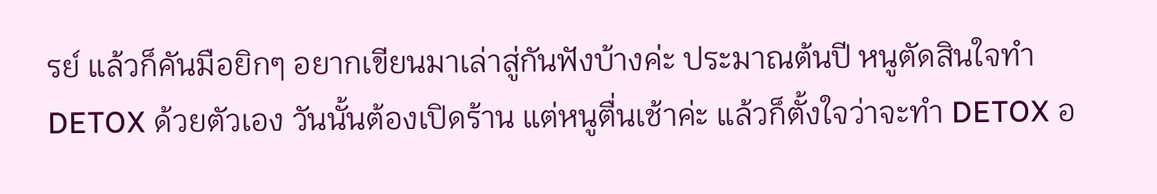รย์ แล้วก็คันมือยิกๆ อยากเขียนมาเล่าสู่กันฟังบ้างค่ะ ประมาณต้นปี หนูตัดสินใจทำ DETOX ด้วยตัวเอง วันนั้นต้องเปิดร้าน แต่หนูตื่นเช้าค่ะ แล้วก็ตั้งใจว่าจะทำ DETOX อ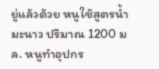ยู่แล้วด้วย หนูใช้สูตรน้ำมะนาว ปริมาณ 1200 มล. หนูทำอุปกร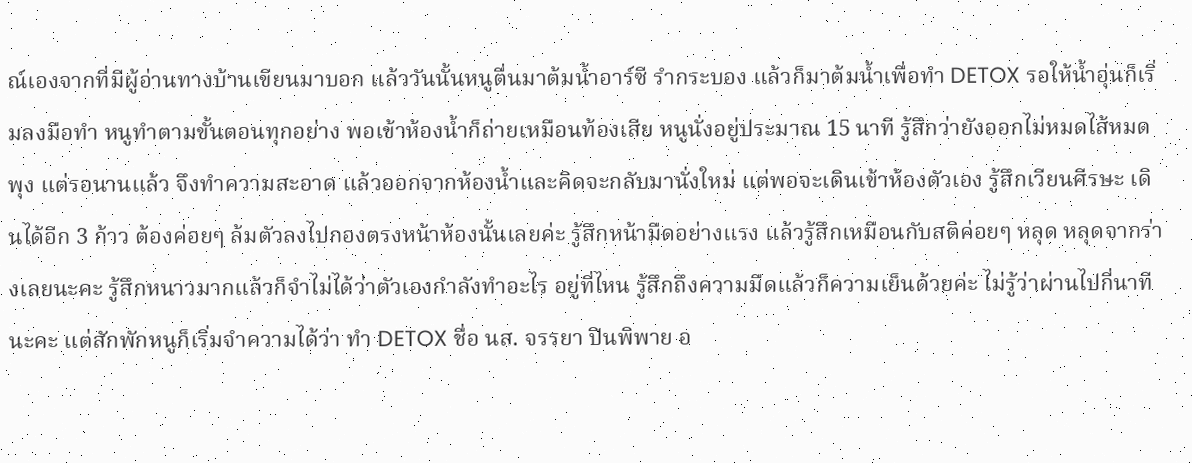ณ์เองจากที่มีผู้อ่านทางบ้านเขียนมาบอก แล้ววันนั้นหนูตื่นมาต้มน้ำอาร์ซี รำกระบอง แล้วก็มาต้มน้ำเพื่อทำ DETOX รอให้น้ำอุ่นก็เริ่มลงมือทำ หนูทำตามขั้นตอนทุกอย่าง พอเข้าห้องน้ำก็ถ่ายเหมือนท้องเสีย หนูนั่งอยู่ประมาณ 15 นาที รู้สึกว่ายังออกไม่หมดไส้หมดพุง แต่รอนานแล้ว จึงทำความสะอาด แล้วออกจากห้องน้ำและคิดจะกลับมานั่งใหม่ แต่พอจะเดินเข้าห้องตัวเอง รู้สึกเวียนศีรษะ เดินได้อีก 3 ก้าว ต้องค่อยๆ ล้มตัวลงไปกองตรงหน้าห้องนั้นเลยค่ะ รู้สึกหน้ามืดอย่างแรง แล้วรู้สึกเหมือนกับสติค่อยๆ หลุด หลุดจากร่างเลยนะคะ รู้สึกหนาวมากแล้วก็จำไม่ได้ว่าตัวเองกำลังทำอะไร อยู่ที่ไหน รู้สึกถึงความมืดแล้วก็ความเย็นด้วยค่ะ ไม่รู้ว่าผ่านไปกี่นาทีนะคะ แต่สักพักหนูก็เริ่มจำความได้ว่า ทำ DETOX ชื่อ นส. จรรยา ปินพิพาย อ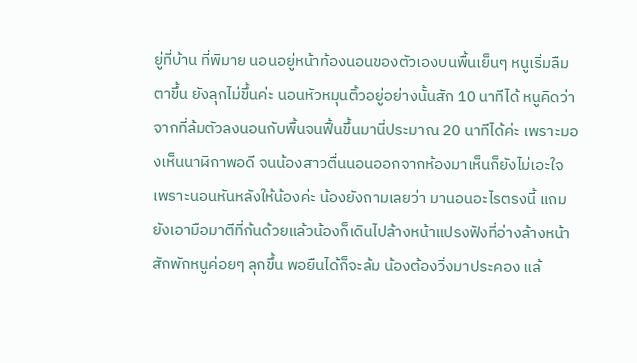ยู่ที่บ้าน ที่พิมาย นอนอยู่หน้าท้องนอนของตัวเองบนพื้นเย็นๆ หนูเริ่มลืมตาขึ้น ยังลุกไม่ขึ้นค่ะ นอนหัวหมุนติ้วอยู่อย่างนั้นสัก 10 นาทีได้ หนูคิดว่าจากที่ล้มตัวลงนอนกับพื้นจนฟื้นขึ้นมานี่ประมาณ 20 นาทีได้ค่ะ เพราะมองเห็นนาฬิกาพอดี จนน้องสาวตื่นนอนออกจากห้องมาเห็นก็ยังไม่เอะใจ เพราะนอนหันหลังให้น้องค่ะ น้องยังถามเลยว่า มานอนอะไรตรงนี้ แถมยังเอามือมาตีที่ก้นด้วยแล้วน้องก็เดินไปล้างหน้าแปรงฟังที่อ่างล้างหน้า สักพักหนูค่อยๆ ลุกขึ้น พอยืนได้ก็จะล้ม น้องต้องวิ่งมาประคอง แล้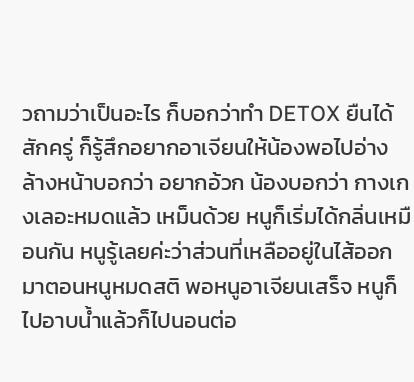วถามว่าเป็นอะไร ก็บอกว่าทำ DETOX ยืนได้สักครู่ ก็รู้สึกอยากอาเจียนให้น้องพอไปอ่างล้างหน้าบอกว่า อยากอ้วก น้องบอกว่า กางเกงเลอะหมดแล้ว เหม็นด้วย หนูก็เริ่มได้กลิ่นเหมือนกัน หนูรู้เลยค่ะว่าส่วนที่เหลืออยู่ในไส้ออกมาตอนหนูหมดสติ พอหนูอาเจียนเสร็จ หนูก็ไปอาบน้ำแล้วก็ไปนอนต่อ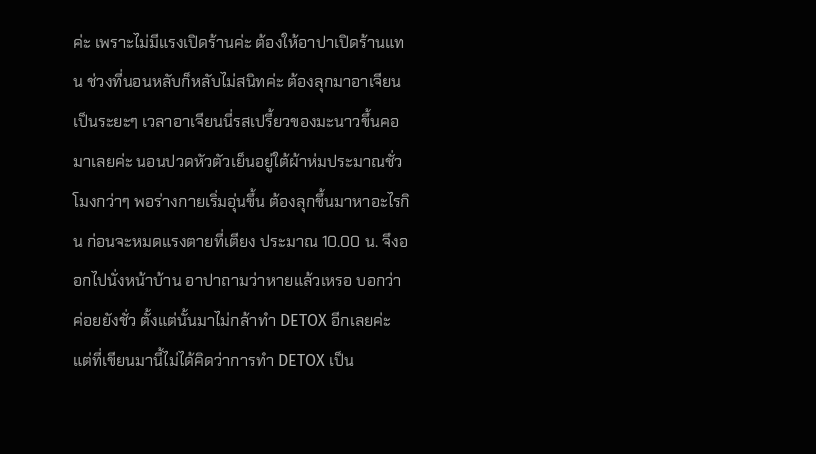ค่ะ เพราะไม่มีแรงเปิดร้านค่ะ ต้องให้อาปาเปิดร้านแทน ช่วงที่นอนหลับก็หลับไม่สนิทค่ะ ต้องลุกมาอาเจียนเป็นระยะๆ เวลาอาเจียนนี่รสเปรี้ยวของมะนาวขึ้นคอมาเลยค่ะ นอนปวดหัวตัวเย็นอยู่ใต้ผ้าห่มประมาณชั่วโมงกว่าๆ พอร่างกายเริ่มอุ่นขึ้น ต้องลุกขึ้นมาหาอะไรกิน ก่อนจะหมดแรงตายที่เตียง ประมาณ 10.00 น. จึงออกไปนั่งหน้าบ้าน อาปาถามว่าหายแล้วเหรอ บอกว่าค่อยยังชั่ว ตั้งแต่นั้นมาไม่กล้าทำ DETOX อีกเลยค่ะ แต่ที่เขียนมานี้ไม่ได้คิดว่าการทำ DETOX เป็น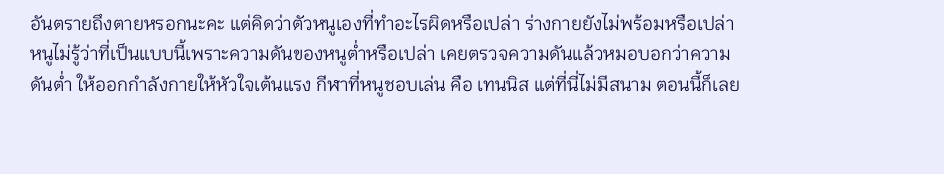อันตรายถึงตายหรอกนะคะ แต่คิดว่าตัวหนูเองที่ทำอะไรผิดหรือเปล่า ร่างกายยังไม่พร้อมหรือเปล่า หนูไม่รู้ว่าที่เป็นแบบนี้เพราะความดันของหนูต่ำหรือเปล่า เคยตรวจความดันแล้วหมอบอกว่าความดันต่ำ ให้ออกกำลังกายให้หัวใจเต้นแรง กีฬาที่หนูชอบเล่น คือ เทนนิส แต่ที่นี่ไม่มีสนาม ตอนนี้ก็เลย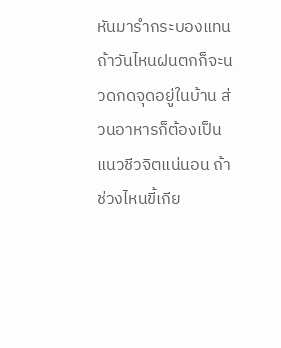หันมารำกระบองแทน ถ้าวันไหนฝนตกก็จะนวดกดจุดอยู่ในบ้าน ส่วนอาหารก็ต้องเป็นแนวชีวจิตแน่นอน ถ้าช่วงไหนขี้เกีย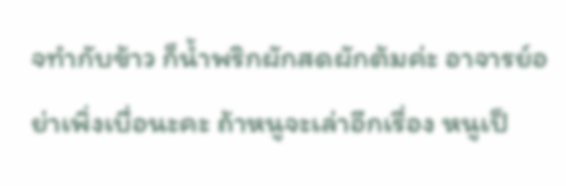จทำกับข้าว ก็น้ำพริกผักสดผักต้มค่ะ อาจารย์อย่าเพิ่งเบื่อนะคะ ถ้าหนูจะเล่าอีกเรื่อง หนูเป็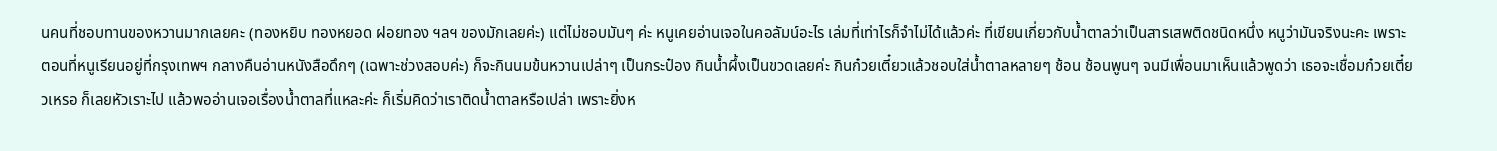นคนที่ชอบทานของหวานมากเลยคะ (ทองหยิบ ทองหยอด ฝอยทอง ฯลฯ ของมักเลยค่ะ) แต่ไม่ชอบมันๆ ค่ะ หนูเคยอ่านเจอในคอลัมน์อะไร เล่มที่เท่าไรก็จำไม่ได้แล้วค่ะ ที่เขียนเกี่ยวกับน้ำตาลว่าเป็นสารเสพติดชนิดหนึ่ง หนูว่ามันจริงนะคะ เพราะตอนที่หนูเรียนอยู่ที่กรุงเทพฯ กลางคืนอ่านหนังสือดึกๆ (เฉพาะช่วงสอบค่ะ) ก็จะกินนมข้นหวานเปล่าๆ เป็นกระป๋อง กินน้ำผึ้งเป็นขวดเลยค่ะ กินก๋วยเตี๋ยวแล้วชอบใส่น้ำตาลหลายๆ ช้อน ช้อนพูนๆ จนมีเพื่อนมาเห็นแล้วพูดว่า เธอจะเชื่อมก๋วยเตี๋ยวเหรอ ก็เลยหัวเราะไป แล้วพออ่านเจอเรื่องน้ำตาลที่แหละค่ะ ก็เริ่มคิดว่าเราติดน้ำตาลหรือเปล่า เพราะยิ่งห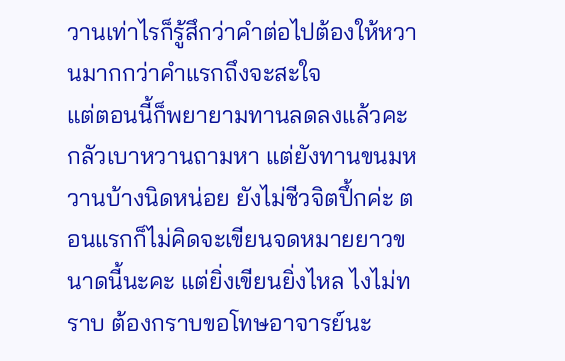วานเท่าไรก็รู้สึกว่าคำต่อไปต้องให้หวานมากกว่าคำแรกถึงจะสะใจ
แต่ตอนนี้ก็พยายามทานลดลงแล้วคะ กลัวเบาหวานถามหา แต่ยังทานขนมหวานบ้างนิดหน่อย ยังไม่ชีวจิตปึ้กค่ะ ตอนแรกก็ไม่คิดจะเขียนจดหมายยาวขนาดนี้นะคะ แต่ยิ่งเขียนยิ่งไหล ไงไม่ทราบ ต้องกราบขอโทษอาจารย์นะ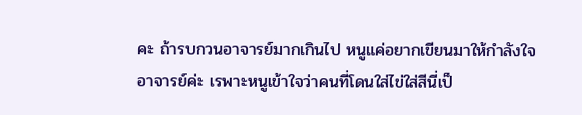คะ ถ้ารบกวนอาจารย์มากเกินไป หนูแค่อยากเขียนมาให้กำลังใจอาจารย์ค่ะ เรพาะหนูเข้าใจว่าคนที่โดนใส่ไข่ใส่สีนี่เป็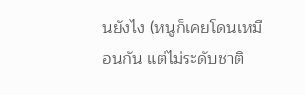นยังไง (หนูก็เคยโดนเหมือนกัน แต่ไม่ระดับชาติ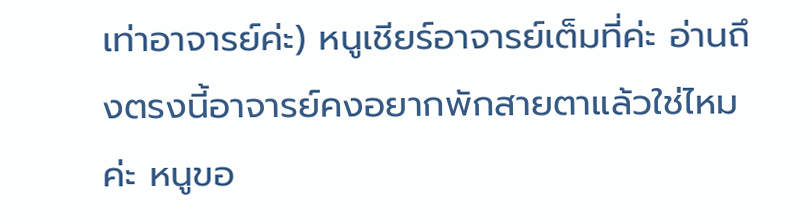เท่าอาจารย์ค่ะ) หนูเชียร์อาจารย์เต็มที่ค่ะ อ่านถึงตรงนี้อาจารย์คงอยากพักสายตาแล้วใช่ไหมค่ะ หนูขอ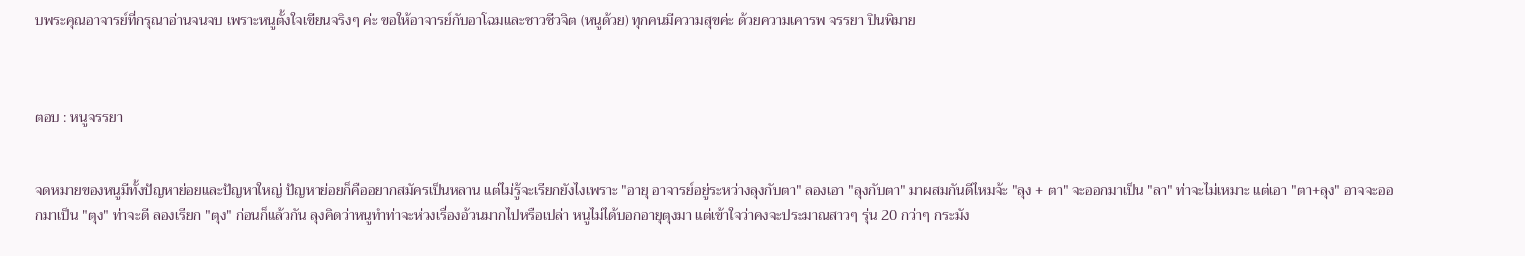บพระคุณอาจารย์ที่กรุณาอ่านจนจบ เพราะหนูตั้งใจเขียนจริงๆ ค่ะ ขอให้อาจารย์กับอาโฉมและชาวชีวจิต (หนูด้วย) ทุกคนมีความสุขค่ะ ด้วยความเคารพ จรรยา ปินพิมาย



ตอบ : หนูจรรยา


จดหมายของหนูมีทั้งปัญหาย่อยและปัญหาใหญ่ ปัญหาย่อยก็คืออยากสมัครเป็นหลาน แต่ไม่รู้จะเรียกยังไงเพราะ "อายุ อาจารย์อยู่ระหว่างลุงกับตา" ลองเอา "ลุงกับตา" มาผสมกันดีไหมจ้ะ "ลุง + ตา" จะออกมาเป็น "ลา" ท่าจะไม่เหมาะ แต่เอา "ตา+ลุง" อาจจะออกมาเป็น "ตุง" ท่าจะดี ลองเรียก "ตุง" ก่อนก็แล้วกัน ลุงคิดว่าหนูทำท่าจะห่วงเรื่องอ้วนมากไปหรือเปล่า หนูไม่ได้บอกอายุตุงมา แต่เข้าใจว่าคงจะประมาณสาวๆ รุ่น 20 กว่าๆ กระมัง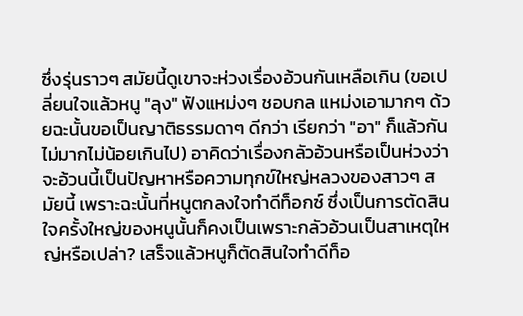ซึ่งรุ่นราวๆ สมัยนี้ดูเขาจะห่วงเรื่องอ้วนกันเหลือเกิน (ขอเปลี่ยนใจแล้วหนู "ลุง" ฟังแหม่งๆ ชอบกล แหม่งเอามากๆ ด้วยฉะนั้นขอเป็นญาติธรรมดาๆ ดีกว่า เรียกว่า "อา" ก็แล้วกัน ไม่มากไม่น้อยเกินไป) อาคิดว่าเรื่องกลัวอ้วนหรือเป็นห่วงว่าจะอ้วนนี้เป็นปัญหาหรือความทุกข์ใหญ่หลวงของสาวๆ สมัยนี้ เพราะฉะนั้นที่หนูตกลงใจทำดีท็อกซ์ ซึ่งเป็นการตัดสินใจครั้งใหญ่ของหนูนั้นก็คงเป็นเพราะกลัวอ้วนเป็นสาเหตุใหญ่หรือเปล่า? เสร็จแล้วหนูก็ตัดสินใจทำดีท็อ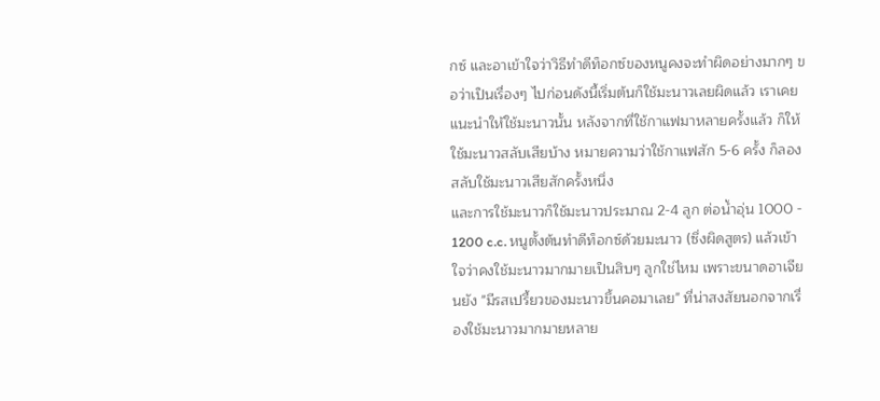กซ์ และอาเข้าใจว่าวิธีทำดีท็อกซ์ของหนูคงจะทำผิดอย่างมากๆ ขอว่าเป็นเรื่องๆ ไปก่อนดังนี้เริ่มต้นก็ใช้มะนาวเลยผิดแล้ว เราเคยแนะนำให้ใช้มะนาวนั้น หลังจากที่ใช้กาแฟมาหลายครั้งแล้ว ก็ให้ใช้มะนาวสลับเสียบ้าง หมายความว่าใช้กาแฟสัก 5-6 ครั้ง ก็ลองสลับใช้มะนาวเสียสักครั้งหนึ่ง
และการใช้มะนาวก็ใช้มะนาวประมาณ 2-4 ลูก ต่อน้ำอุ่น 1000 - 1200 c.c. หนูตั้งต้นทำดีท็อกซ์ด้วยมะนาว (ซึ่งผิดสูตร) แล้วเข้าใจว่าคงใช้มะนาวมากมายเป็นสิบๆ ลูกใช่ไหม เพราะขนาดอาเจียนยัง "มีรสเปรี้ยวของมะนาวขึ้นคอมาเลย" ที่น่าสงสัยนอกจากเรื่องใช้มะนาวมากมายหลาย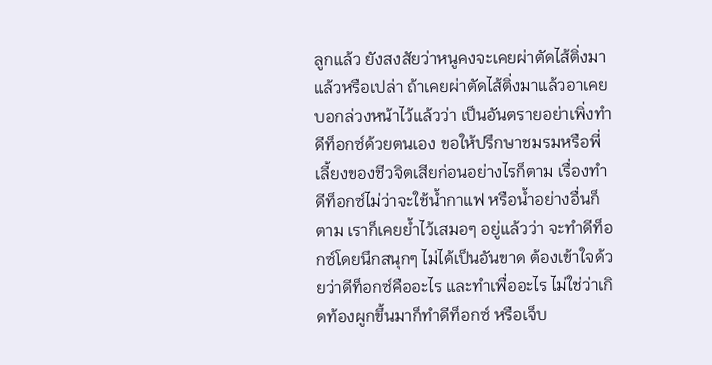ลูกแล้ว ยังสงสัยว่าหนูคงจะเคยผ่าตัดไส้ติ่งมาแล้วหรือเปล่า ถ้าเคยผ่าตัดไส้ติ่งมาแล้วอาเคยบอกล่วงหน้าไว้แล้วว่า เป็นอันตรายอย่าเพิ่งทำดีท็อกซ์ด้วยตนเอง ขอให้ปรึกษาชมรมหรือพี่เลี้ยงของชีวจิตเสียก่อนอย่างไรก็ตาม เรื่องทำดีท็อกซ์ไม่ว่าจะใช้น้ำกาแฟ หรือน้ำอย่างอื่นก็ตาม เราก็เคยย้ำไว้เสมอๆ อยู่แล้วว่า จะทำดีท็อกซ์โดยนึกสนุกๆ ไม่ได้เป็นอันขาด ต้องเข้าใจด้วยว่าดีท็อกซ์คืออะไร และทำเพื่ออะไร ไม่ใช่ว่าเกิดท้องผูกขึ้นมาก็ทำดีท็อกซ์ หรือเจ็บ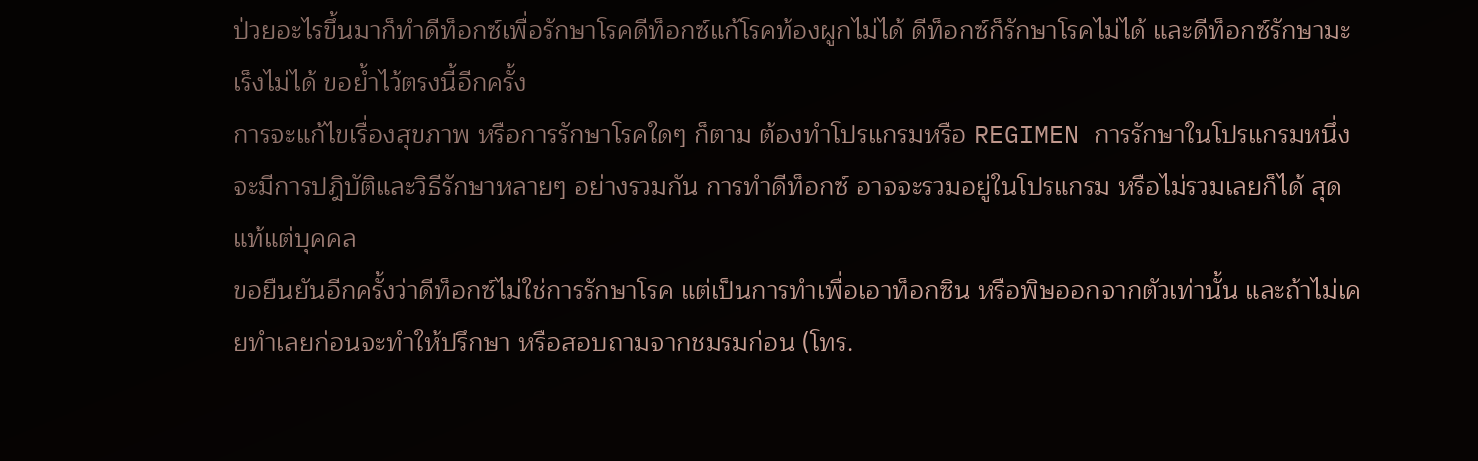ป่วยอะไรขึ้นมาก็ทำดีท็อกซ์เพื่อรักษาโรคดีท็อกซ์แก้โรคท้องผูกไม่ได้ ดีท็อกซ์ก็รักษาโรคไม่ได้ และดีท็อกซ์รักษามะเร็งไม่ได้ ขอย้ำไว้ตรงนี้อีกครั้ง
การจะแก้ไขเรื่องสุขภาพ หรือการรักษาโรคใดๆ ก็ตาม ต้องทำโปรแกรมหรือ REGIMEN การรักษาในโปรแกรมหนึ่งจะมีการปฎิบัติและวิธีรักษาหลายๆ อย่างรวมกัน การทำดีท็อกซ์ อาจจะรวมอยู่ในโปรแกรม หรือไม่รวมเลยก็ได้ สุดแท้แต่บุคคล
ขอยืนยันอีกครั้งว่าดีท็อกซ์ไม่ใช่การรักษาโรค แต่เป็นการทำเพื่อเอาท็อกซิน หรือพิษออกจากตัวเท่านั้น และถ้าไม่เคยทำเลยก่อนจะทำให้ปรึกษา หรือสอบถามจากชมรมก่อน (โทร.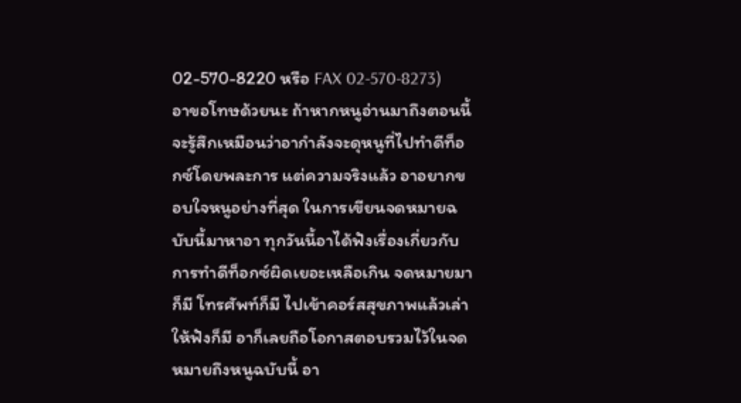02-570-8220 หรือ FAX 02-570-8273) อาขอโทษด้วยนะ ถ้าหากหนูอ่านมาถึงตอนนี้จะรู้สึกเหมือนว่าอากำลังจะดุหนูที่ไปทำดีท็อกซ์โดยพละการ แต่ความจริงแล้ว อาอยากขอบใจหนูอย่างที่สุด ในการเขียนจดหมายฉบับนี้มาหาอา ทุกวันนี้อาได้ฟังเรื่องเกี่ยวกับการทำดีท็อกซ์ผิดเยอะเหลือเกิน จดหมายมาก็มี โทรศัพท์ก็มี ไปเข้าคอร์สสุขภาพแล้วเล่าให้ฟังก็มี อาก็เลยถือโอกาสตอบรวมไว้ในจดหมายถึงหนูฉบับนี้ อา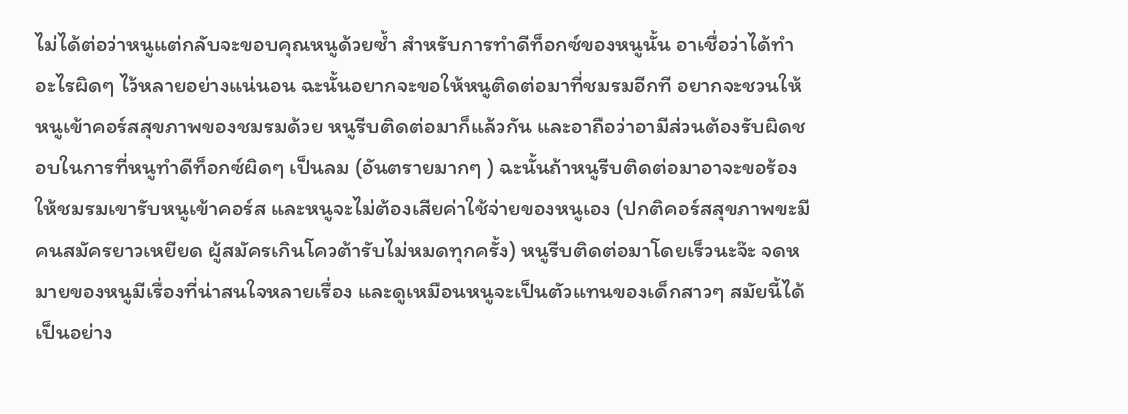ไม่ได้ต่อว่าหนูแต่กลับจะขอบคุณหนูด้วยซ้ำ สำหรับการทำดีท็อกซ์ของหนูนั้น อาเชื่อว่าได้ทำอะไรผิดๆ ไว้หลายอย่างแน่นอน ฉะนั้นอยากจะขอให้หนูติดต่อมาที่ชมรมอีกที อยากจะชวนให้หนูเข้าคอร์สสุขภาพของชมรมด้วย หนูรีบติดต่อมาก็แล้วกัน และอาถือว่าอามีส่วนต้องรับผิดชอบในการที่หนูทำดีท็อกซ์ผิดๆ เป็นลม (อันตรายมากๆ ) ฉะนั้นถ้าหนูรีบติดต่อมาอาจะขอร้องให้ชมรมเขารับหนูเข้าคอร์ส และหนูจะไม่ต้องเสียค่าใช้จ่ายของหนูเอง (ปกติคอร์สสุขภาพขะมีคนสมัครยาวเหยียด ผู้สมัครเกินโควต้ารับไม่หมดทุกครั้ง) หนูรีบติดต่อมาโดยเร็วนะจ๊ะ จดหมายของหนูมีเรื่องที่น่าสนใจหลายเรื่อง และดูเหมือนหนูจะเป็นตัวแทนของเด็กสาวๆ สมัยนี้ได้เป็นอย่าง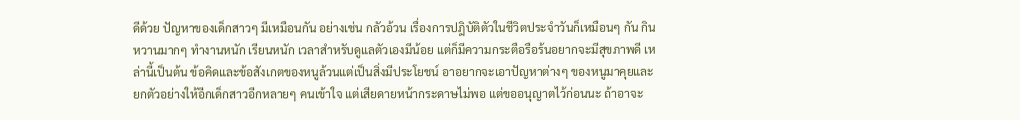ดีด้วย ปัญหาของเด็กสาวๆ มีเหมือนกัน อย่างเช่น กลัวอ้วน เรื่องการปฎิบัติตัวในชีวิตประจำวันก็เหมือนๆ กัน กินหวานมากๆ ทำงานหนัก เรียนหนัก เวลาสำหรับดูแลตัวเองมีน้อย แต่ก็มีความกระตือรือร้นอยากจะมีสุขภาพดี เหล่านี้เป็นต้น ข้อคิดและข้อสังเกตของหนูล้วนแต่เป็นสิ่งมีประโยชน์ อาอยากจะเอาปัญหาต่างๆ ของหนูมาคุยและยกตัวอย่างให้อีกเด็กสาวอีกหลายๆ คนเข้าใจ แต่เสียดายหน้ากระดาษไม่พอ แต่ขออนุญาตไว้ก่อนนะ ถ้าอาจะ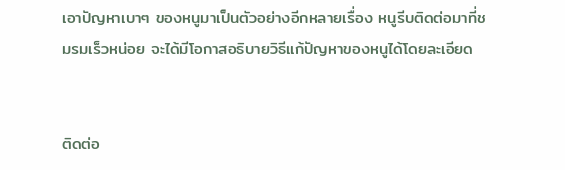เอาปัญหาเบาๆ ของหนูมาเป็นตัวอย่างอีกหลายเรื่อง หนูรีบติดต่อมาที่ชมรมเร็วหน่อย จะได้มีโอกาสอธิบายวิธีแก้ปัญหาของหนูได้โดยละเอียด


ติดต่อ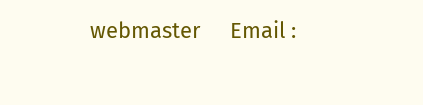webmaster     Email :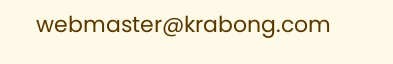webmaster@krabong.com